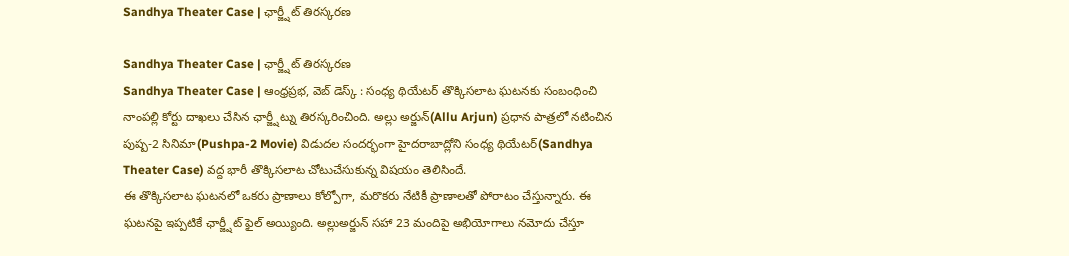Sandhya Theater Case | ఛార్జ్షీట్ తిరస్కరణ

Sandhya Theater Case | ఛార్జ్షీట్ తిరస్కరణ
Sandhya Theater Case | ఆంధ్రప్రభ, వెబ్ డెస్క్ : సంధ్య థియేటర్ తొక్కిసలాట ఘటనకు సంబంధించి నాంపల్లి కోర్టు దాఖలు చేసిన ఛార్జ్షీట్ను తిరస్కరించింది. అల్లు అర్జున్(Allu Arjun) ప్రధాన పాత్రలో నటించిన పుష్ప-2 సినిమా(Pushpa-2 Movie) విడుదల సందర్భంగా హైదరాబాద్లోని సంధ్య థియేటర్(Sandhya Theater Case) వద్ద భారీ తొక్కిసలాట చోటుచేసుకున్న విషయం తెలిసిందే.
ఈ తొక్కిసలాట ఘటనలో ఒకరు ప్రాణాలు కోల్పోగా, మరొకరు నేటికీ ప్రాణాలతో పోరాటం చేస్తున్నారు. ఈ ఘటనపై ఇప్పటికే ఛార్జ్షీట్ ఫైల్ అయ్యింది. అల్లుఅర్జున్ సహా 23 మందిపై అభియోగాలు నమోదు చేస్తూ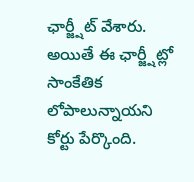ఛార్జ్షీట్ వేశారు. అయితే ఈ ఛార్జ్షీట్లో సాంకేతిక లోపాలున్నాయని కోర్టు పేర్కొంది.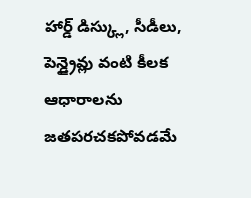హార్డ్ డిస్క్లు, సీడీలు, పెన్డ్రైవ్లు వంటి కీలక ఆధారాలను జతపరచకపోవడమే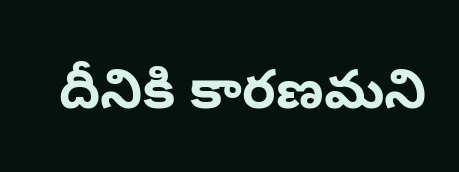దీనికి కారణమని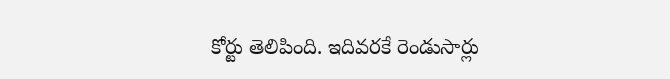కోర్టు తెలిపింది. ఇదివరకే రెండుసార్లు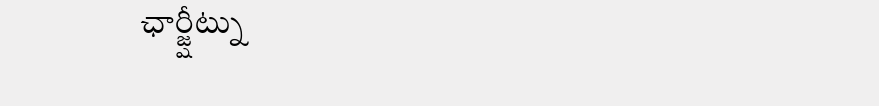ఛార్జ్షీట్ను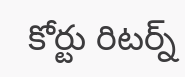కోర్టు రిటర్న్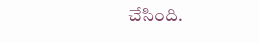చేసింది.